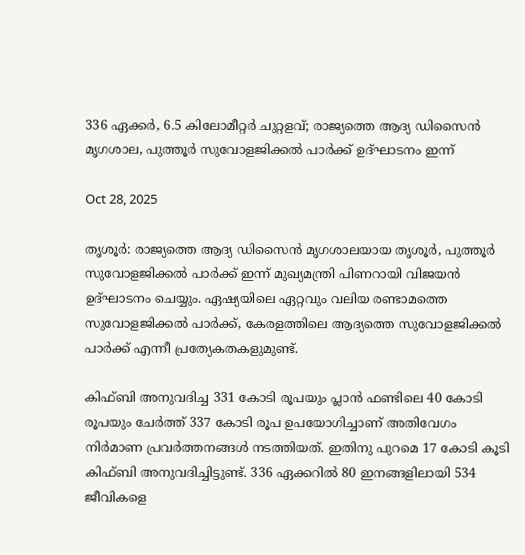336 ഏക്കര്‍, 6.5 കിലോമീറ്റര്‍ ചുറ്റളവ്; രാജ്യത്തെ ആദ്യ ഡിസൈന്‍ മൃഗശാല, പുത്തൂര്‍ സുവോളജിക്കല്‍ പാര്‍ക്ക് ഉദ്ഘാടനം ഇന്ന്

Oct 28, 2025

തൃശൂര്‍: രാജ്യത്തെ ആദ്യ ഡിസൈന്‍ മൃഗശാലയായ തൃശൂര്‍, പുത്തൂര്‍ സുവോളജിക്കല്‍ പാര്‍ക്ക് ഇന്ന് മുഖ്യമന്ത്രി പിണറായി വിജയന്‍ ഉദ്ഘാടനം ചെയ്യും. ഏഷ്യയിലെ ഏറ്റവും വലിയ രണ്ടാമത്തെ സുവോളജിക്കല്‍ പാര്‍ക്ക്, കേരളത്തിലെ ആദ്യത്തെ സുവോളജിക്കല്‍ പാര്‍ക്ക് എന്നീ പ്രത്യേകതകളുമുണ്ട്.

കിഫ്ബി അനുവദിച്ച 331 കോടി രൂപയും പ്ലാന്‍ ഫണ്ടിലെ 40 കോടി രൂപയും ചേര്‍ത്ത് 337 കോടി രൂപ ഉപയോഗിച്ചാണ് അതിവേഗം നിര്‍മാണ പ്രവര്‍ത്തനങ്ങള്‍ നടത്തിയത്. ഇതിനു പുറമെ 17 കോടി കൂടി കിഫ്ബി അനുവദിച്ചിട്ടുണ്ട്. 336 ഏക്കറില്‍ 80 ഇനങ്ങളിലായി 534 ജീവികളെ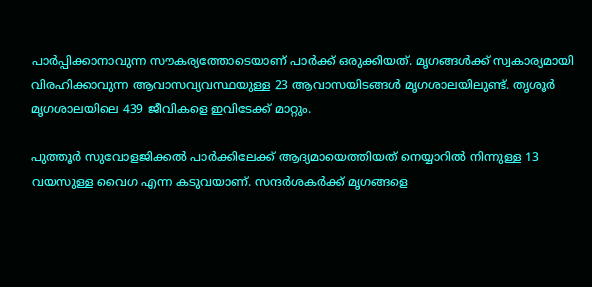പാര്‍പ്പിക്കാനാവുന്ന സൗകര്യത്തോടെയാണ് പാര്‍ക്ക് ഒരുക്കിയത്. മൃഗങ്ങള്‍ക്ക് സ്വകാര്യമായി വിരഹിക്കാവുന്ന ആവാസവ്യവസ്ഥയുള്ള 23 ആവാസയിടങ്ങള്‍ മൃഗശാലയിലുണ്ട്. തൃശൂര്‍ മൃഗശാലയിലെ 439 ജീവികളെ ഇവിടേക്ക് മാറ്റും.

പുത്തൂര്‍ സുവോളജിക്കല്‍ പാര്‍ക്കിലേക്ക് ആദ്യമായെത്തിയത് നെയ്യാറില്‍ നിന്നുള്ള 13 വയസുള്ള വൈഗ എന്ന കടുവയാണ്. സന്ദര്‍ശകര്‍ക്ക് മൃഗങ്ങളെ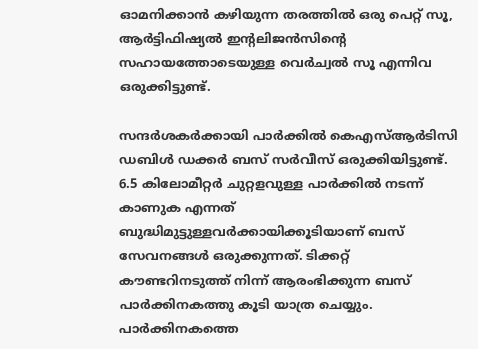ഓമനിക്കാന്‍ കഴിയുന്ന തരത്തില്‍ ഒരു പെറ്റ് സൂ, ആര്‍ട്ടിഫിഷ്യല്‍ ഇന്റലിജന്‍സിന്റെ സഹായത്തോടെയുള്ള വെര്‍ച്വല്‍ സൂ എന്നിവ ഒരുക്കിട്ടുണ്ട്.

സന്ദര്‍ശകര്‍ക്കായി പാര്‍ക്കില്‍ കെഎസ്ആര്‍ടിസി ഡബിള്‍ ഡക്കര്‍ ബസ് സര്‍വീസ് ഒരുക്കിയിട്ടുണ്ട്. 6.5 കിലോമീറ്റര്‍ ചുറ്റളവുള്ള പാര്‍ക്കില്‍ നടന്ന് കാണുക എന്നത് ബുദ്ധിമുട്ടുള്ളവര്‍ക്കായിക്കൂടിയാണ് ബസ് സേവനങ്ങള്‍ ഒരുക്കുന്നത്. ടിക്കറ്റ് കൗണ്ടറിനടുത്ത് നിന്ന് ആരംഭിക്കുന്ന ബസ് പാര്‍ക്കിനകത്തു കൂടി യാത്ര ചെയ്യും. പാര്‍ക്കിനകത്തെ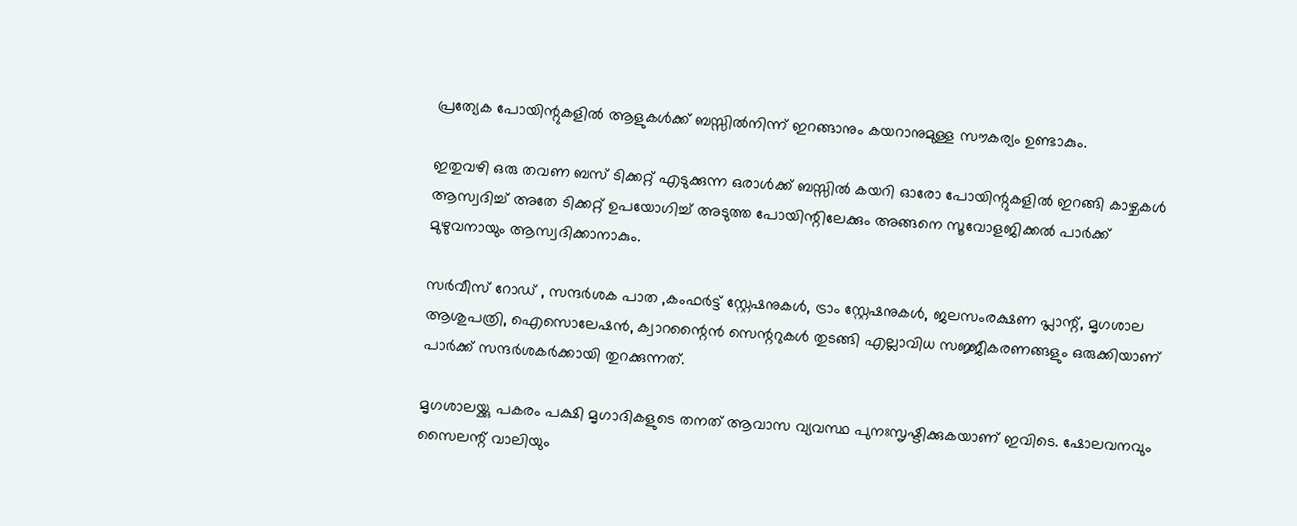പ്രത്യേക പോയിന്റുകളില്‍ ആളുകള്‍ക്ക് ബസ്സില്‍നിന്ന് ഇറങ്ങാനും കയറാനുമുള്ള സൗകര്യം ഉണ്ടാകും.

ഇതുവഴി ഒരു തവണ ബസ് ടിക്കറ്റ് എടുക്കുന്ന ഒരാള്‍ക്ക് ബസ്സില്‍ കയറി ഓരോ പോയിന്റുകളില്‍ ഇറങ്ങി കാഴ്ചകള്‍ ആസ്വദിച്ച് അതേ ടിക്കറ്റ് ഉപയോഗിച്ച് അടുത്ത പോയിന്റിലേക്കും അങ്ങനെ സൂവോളജിക്കല്‍ പാര്‍ക്ക് മുഴുവനായും ആസ്വദിക്കാനാകും.

സര്‍വീസ് റോഡ് , സന്ദര്‍ശക പാത ,കംഫര്‍ട്ട് സ്റ്റേഷനുകള്‍, ട്രാം സ്റ്റേഷനുകള്‍, ജലസംരക്ഷണ പ്ലാന്റ്, മൃഗശാല ആശുപത്രി, ഐസൊലേഷന്‍, ക്വാറന്റൈന്‍ സെന്ററുകള്‍ തുടങ്ങി എല്ലാവിധ സജ്ജീകരണങ്ങളും ഒരുക്കിയാണ് പാര്‍ക്ക് സന്ദര്‍ശകര്‍ക്കായി തുറക്കുന്നത്.

മൃഗശാലയ്ക്കു പകരം പക്ഷി മൃഗാദികളുടെ തനത് ആവാസ വ്യവസ്ഥ പുനഃസൃഷ്ടിക്കുകയാണ് ഇവിടെ. ഷോലവനവും സൈലന്റ് വാലിയും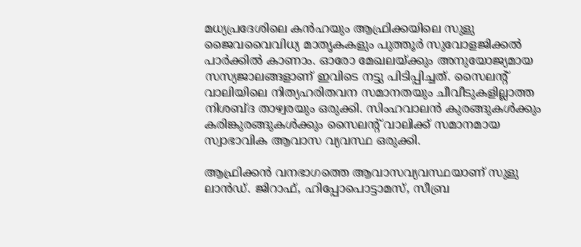മധ്യപ്രദേശിലെ കന്‍ഹയും ആഫ്രിക്കയിലെ സുളു ജൈവവൈവിധ്യ മാതൃകകളും പുത്തൂര്‍ സുവോളജിക്കല്‍ പാര്‍ക്കില്‍ കാണാം. ഓരോ മേഖലയ്ക്കും അനുയോജ്യമായ സസ്യജാലങ്ങളാണ് ഇവിടെ നട്ടു പിടിപ്പിച്ചത്. സൈലന്റ് വാലിയിലെ നിത്യഹരിതവന സമാനതയും ചീവീടുകളില്ലാത്ത നിശബ്ദ താഴ്വരയും ഒരുക്കി. സിംഹവാലന്‍ കുരങ്ങുകള്‍ക്കും കരിങ്കുരങ്ങുകള്‍ക്കും സൈലന്റ് വാലിക്ക് സമാനമായ സ്വാഭാവിക ആവാസ വ്യവസ്ഥ ഒരുക്കി.

ആഫ്രിക്കന്‍ വനഭാഗത്തെ ആവാസവ്യവസ്ഥയാണ് സുളു ലാന്‍ഡ്. ജിറാഫ്, ഹിപ്പോപൊട്ടാമസ്, സീബ്ര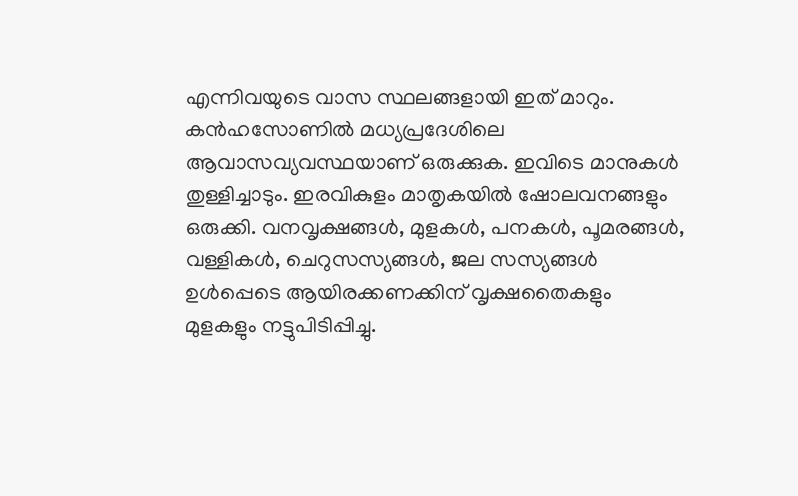എന്നിവയുടെ വാസ സ്ഥലങ്ങളായി ഇത് മാറും. കന്‍ഹസോണില്‍ മധ്യപ്രദേശിലെ ആവാസവ്യവസ്ഥയാണ് ഒരുക്കുക. ഇവിടെ മാനുകള്‍ തുള്ളിച്ചാടും. ഇരവികുളം മാതൃകയില്‍ ഷോലവനങ്ങളും ഒരുക്കി. വനവൃക്ഷങ്ങള്‍, മുളകള്‍, പനകള്‍, പൂമരങ്ങള്‍, വള്ളികള്‍, ചെറുസസ്യങ്ങള്‍, ജല സസ്യങ്ങള്‍ ഉള്‍പ്പെടെ ആയിരക്കണക്കിന് വൃക്ഷതൈകളും മുളകളും നട്ടുപിടിപ്പിച്ചു.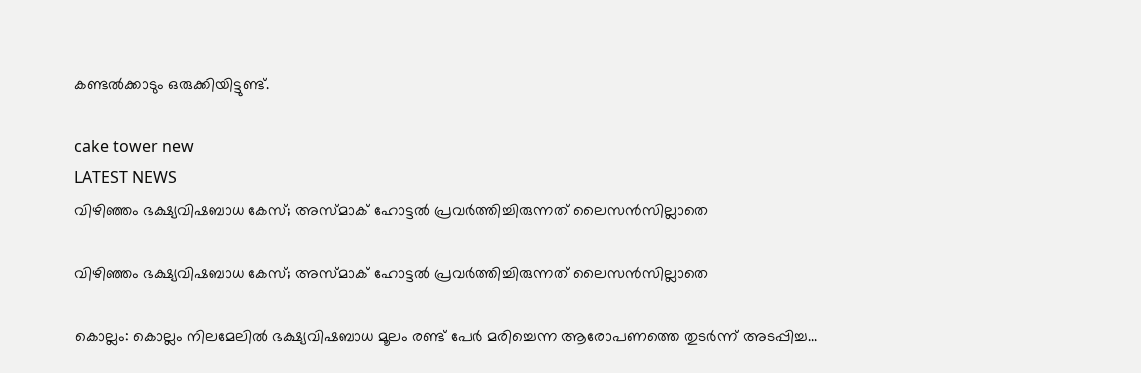കണ്ടല്‍ക്കാടും ഒരുക്കിയിട്ടുണ്ട്.

cake tower new
LATEST NEWS
വിഴിഞ്ഞം ഭക്ഷ്യവിഷബാധ കേസ്; അസ്മാക് ഹോട്ടല്‍ പ്രവര്‍ത്തിച്ചിരുന്നത് ലൈസന്‍സില്ലാതെ

വിഴിഞ്ഞം ഭക്ഷ്യവിഷബാധ കേസ്; അസ്മാക് ഹോട്ടല്‍ പ്രവര്‍ത്തിച്ചിരുന്നത് ലൈസന്‍സില്ലാതെ

കൊല്ലം: കൊല്ലം നിലമേലില്‍ ഭക്ഷ്യവിഷബാധ മൂലം രണ്ട് പേര്‍ മരിച്ചെന്ന ആരോപണത്തെ തുടര്‍ന്ന് അടപ്പിച്ച...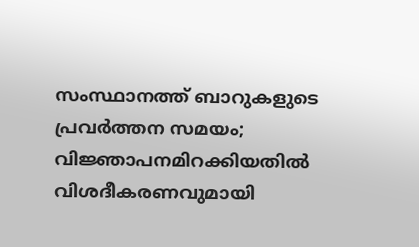സംസ്ഥാനത്ത് ബാറുകളുടെ പ്രവർത്തന സമയം; വിജ്ഞാപനമിറക്കിയതിൽ വിശദീകരണവുമായി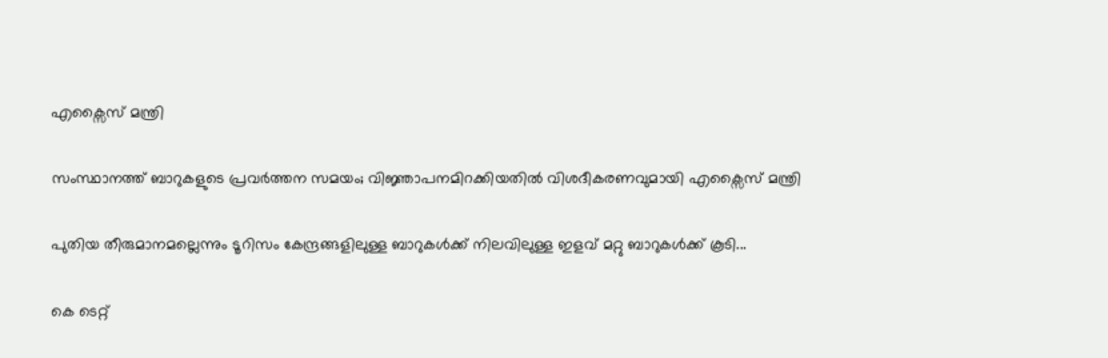എക്സൈസ് മന്ത്രി

സംസ്ഥാനത്ത് ബാറുകളുടെ പ്രവർത്തന സമയം; വിജ്ഞാപനമിറക്കിയതിൽ വിശദീകരണവുമായി എക്സൈസ് മന്ത്രി

പുതിയ തീരുമാനമല്ലെന്നും ടൂറിസം കേന്ദ്രങ്ങളിലുള്ള ബാറുകൾക്ക് നിലവിലുള്ള ഇളവ് മറ്റു ബാറുകൾക്ക് കൂടി...

കെ ടെറ്റ്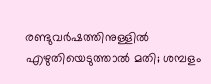രണ്ടുവര്‍ഷത്തിനുള്ളില്‍ എഴുതിയെടുത്താല്‍ മതി; ശമ്പളം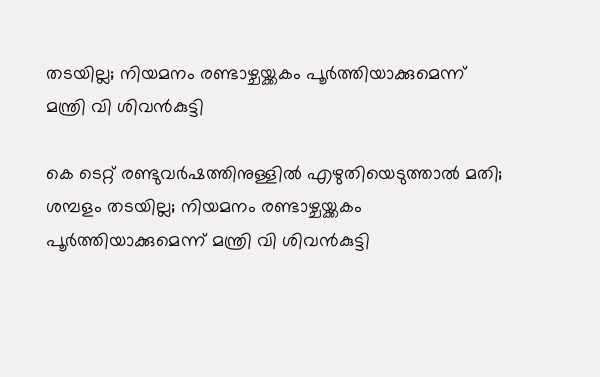തടയില്ല; നിയമനം രണ്ടാഴ്ചയ്ക്കകം പൂര്‍ത്തിയാക്കുമെന്ന് മന്ത്രി വി ശിവന്‍കുട്ടി

കെ ടെറ്റ് രണ്ടുവര്‍ഷത്തിനുള്ളില്‍ എഴുതിയെടുത്താല്‍ മതി; ശമ്പളം തടയില്ല; നിയമനം രണ്ടാഴ്ചയ്ക്കകം പൂര്‍ത്തിയാക്കുമെന്ന് മന്ത്രി വി ശിവന്‍കുട്ടി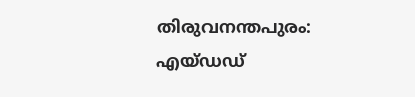തിരുവനന്തപുരം: എയ്ഡഡ്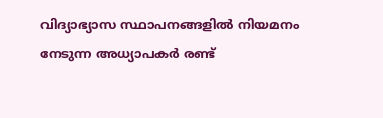വിദ്യാഭ്യാസ സ്ഥാപനങ്ങളില്‍ നിയമനം നേടുന്ന അധ്യാപകര്‍ രണ്ട്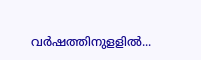വര്‍ഷത്തിനുളളില്‍...